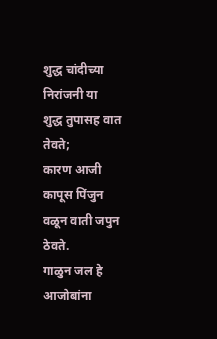शुद्ध चांदीच्या निरांजनी या
शुद्ध तुपासह वात तेवते;
कारण आजी कापूस पिंजुन
वळून वाती जपुन ठेवते.
गाळुन जल हे आजोबांना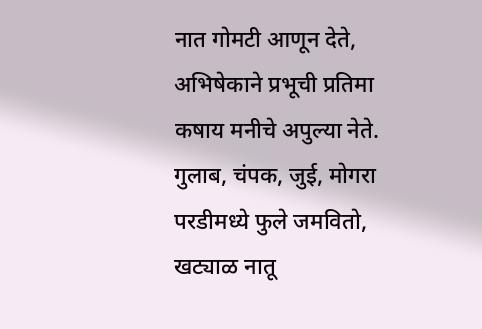नात गोमटी आणून देते,
अभिषेकाने प्रभूची प्रतिमा
कषाय मनीचे अपुल्या नेते.
गुलाब, चंपक, जुई, मोगरा
परडीमध्ये फुले जमवितो,
खट्याळ नातू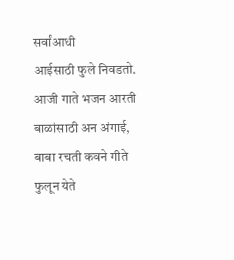सर्वांआधी
आईसाठी फुले निवडतो.
आजी गाते भजन आरती
बाळांसाठी अन अंगाई,
बाबा रचती कवने गीते
फुलून येते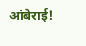आंबेराई!